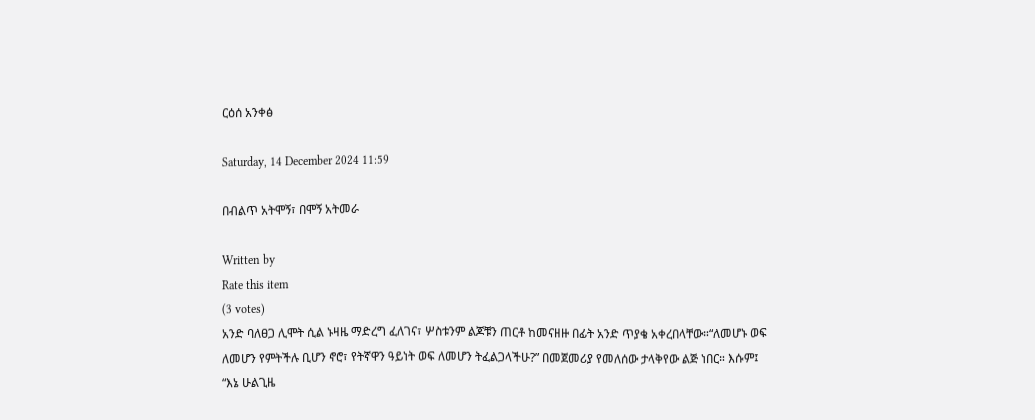ርዕሰ አንቀፅ

Saturday, 14 December 2024 11:59

በብልጥ አትሞኝ፣ በሞኝ አትመራ

Written by
Rate this item
(3 votes)
አንድ ባለፀጋ ሊሞት ሲል ኑዛዜ ማድረግ ፈለገና፣ ሦስቱንም ልጆቹን ጠርቶ ከመናዘዙ በፊት አንድ ጥያቄ አቀረበላቸው።“ለመሆኑ ወፍ ለመሆን የምትችሉ ቢሆን ኖሮ፣ የትኛዋን ዓይነት ወፍ ለመሆን ትፈልጋላችሁ?” በመጀመሪያ የመለሰው ታላቅየው ልጅ ነበር። እሱም፤ “እኔ ሁልጊዜ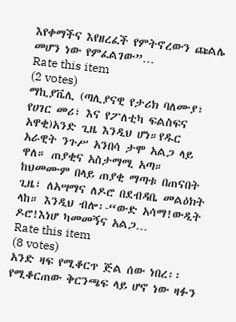እየቀማችና እየዘረፈች የምትኖረውን ጩልሌ መሆን ነው የምፈልገው”…
Rate this item
(2 votes)
ማኪያቬሊ (ጣሊያናዊ የታሪክ ባለሙያ፣ የሀገር መሪ፣ እና የፖለቲካ ፍልስፍና አዋቂ)አንድ ጊዜ እንዲህ ሆነ።የዱር አራዊት ንጉሥ አንበሳ ታሞ አልጋ ላይ ዋለ። ጠያቂና አስታማሚ አጣ። ከህመሙም በላይ ጠያቂ ማጣቱ በጠናበት ጊዜ፣ ለአሣማና ለዶሮ በደብዳቤ መልዕክት ላከ። እንዲህ ብሎ፡-“ውድ አሳማ!ውዲት ዶሮ!እነሆ ካመመኝና አልጋ…
Rate this item
(8 votes)
አንድ ዛፍ የሚቆርጥ ጅል ሰው ነበረ፡፡የሚቆርጠው ቅርንጫፍ ላይ ሆኖ ነው ዛፉን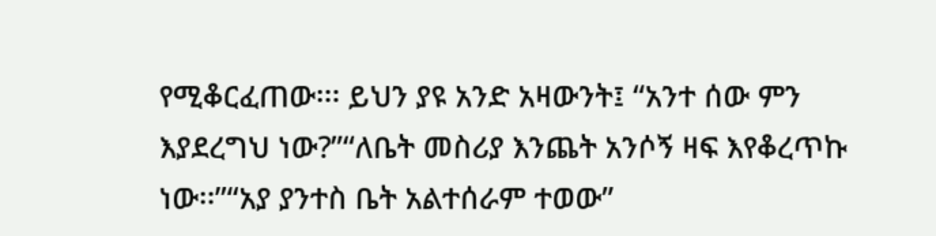የሚቆርፈጠው፡፡፡ ይህን ያዩ አንድ አዛውንት፤ “አንተ ሰው ምን እያደረግህ ነው?”“ለቤት መስሪያ እንጨት አንሶኝ ዛፍ እየቆረጥኩ ነው፡፡”“አያ ያንተስ ቤት አልተሰራም ተወው”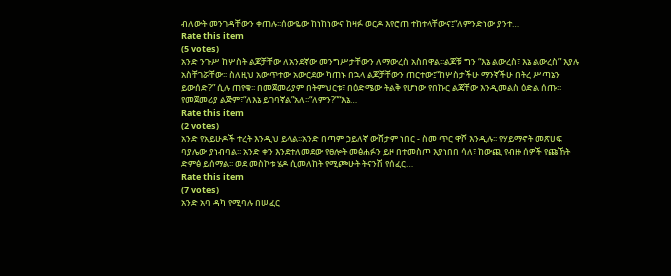ብለውት መንገዳቸውን ቀጠሉ፡፡ሰውዬው ከነከነውና ከዛፉ ወርዶ እየሮጠ ተከተላቸውና፤“ለምንድነው ያንተ…
Rate this item
(5 votes)
አንድ ንጉሥ ከሦስት ልጆቻቸው ለአንደኛው መንግሥታቸውን ለማውረስ አስበዋል፡፡ልጆቹ ግን “እኔ ልውረስ፣ እኔ ልውረስ” እያሉ አስቸገሯቸው፡፡ ስለዚህ አውጥተው አውርደው ካጠኑ በኋላ ልጆቻቸውን ጠርተው፤“ከሦስታችሁ ማንኛችሁ በትረ ሥጣኔን ይውሰድ?” ሲሉ ጠየቁ፡፡ በመጀመሪያም በትምህርቱ፣ በዕድሜው ትልቅ የሆነው የበኩር ልጃቸው እንዲመልስ ዕድል ሰጡ፡፡የመጀመሪያ ልጅም፣“ለእኔ ይገባኛል”አለ፡፡“ለምን?”“እኔ…
Rate this item
(2 votes)
አንድ የአይሁዶች ተረት እንዲህ ይላል፡፡አንድ በጣም ኃይለኛ ውሸታም ነበር - ስመ ጥር ዋሾ እንዲሉ፡፡ የሃይማኖት መጽሀፍ ባያሌው ያነብባል፡፡ አንድ ቀን እንደተለመደው የፀሎት መፅሐፉን ይዞ በተመስጦ እያነበበ ሳለ፣ ከውጪ የብዙ ሰዎች የጩኸት ድምፅ ይሰማል፡፡ ወደ መስኮቱ ሄዶ ሲመለከት የሚጮሁት ትናንሽ የሰፈር…
Rate this item
(7 votes)
አንድ አባ ዳካ የሚባሉ በሠፈር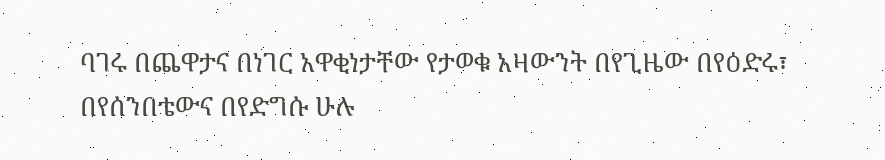ባገሩ በጨዋታና በነገር አዋቂነታቸው የታወቁ አዛውንት በየጊዜው በየዕድሩ፣ በየሰንበቴውና በየድግሱ ሁሉ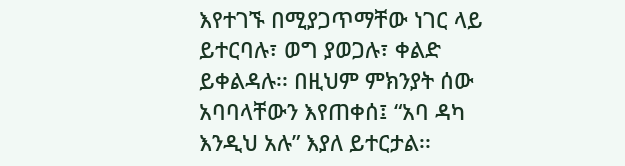እየተገኙ በሚያጋጥማቸው ነገር ላይ ይተርባሉ፣ ወግ ያወጋሉ፣ ቀልድ ይቀልዳሉ፡፡ በዚህም ምክንያት ሰው አባባላቸውን እየጠቀሰ፤ “አባ ዳካ እንዲህ አሉ” እያለ ይተርታል፡፡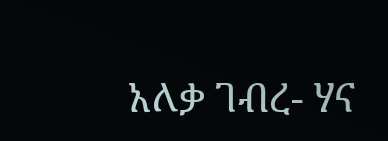አለቃ ገብረ- ሃና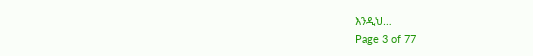እንዲህ…
Page 3 of 77